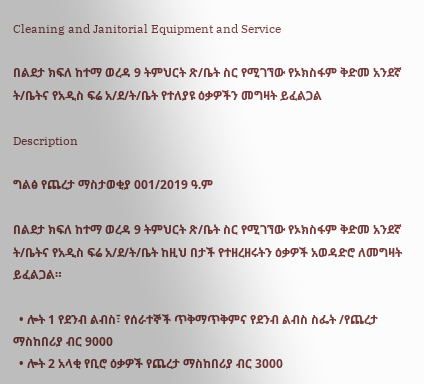Cleaning and Janitorial Equipment and Service

በልደታ ክፍለ ከተማ ወረዳ 9 ትምህርት ጽ/ቤት ስር የሚገኘው የኦክስፋም ቅድመ አንደኛ ት/ቤትና የአዲስ ፍሬ አ/ደ/ት/ቤት የተለያዩ ዕቃዎችን መግዛት ይፈልጋል

Description

ግልፅ የጨረታ ማስታወቂያ 001/2019 ዓ.ም

በልደታ ክፍለ ከተማ ወረዳ 9 ትምህርት ጽ/ቤት ስር የሚገኘው የኦክስፋም ቅድመ አንደኛ ት/ቤትና የአዲስ ፍሬ አ/ደ/ት/ቤት ከዚህ በታች የተዘረዘሩትን ዕቃዎች አወዳድሮ ለመግዛት ይፈልጋል።

  • ሎት 1 የደንብ ልብስ፣ የሰራተኞች ጥቅማጥቅምና የደንብ ልብስ ስፌት /የጨረታ ማስከበሪያ ብር 9000
  • ሎት 2 አላቂ የቢሮ ዕቃዎች የጨረታ ማስከበሪያ ብር 3000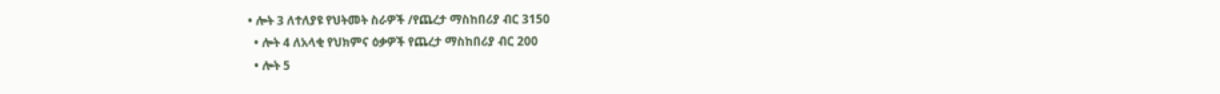• ሎት 3 ለተለያዩ የህትመት ስራዎች /የጨረታ ማስከበሪያ ብር 3150
  • ሎት 4 ለአላቂ የህክምና ዕቃዎች የጨረታ ማስከበሪያ ብር 200
  • ሎት 5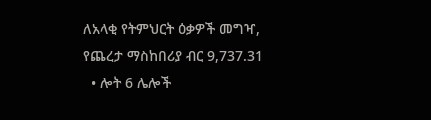ለአላቂ የትምህርት ዕቃዎች መግዣ, የጨረታ ማስከበሪያ ብር 9,737.31
  • ሎት 6 ሌሎች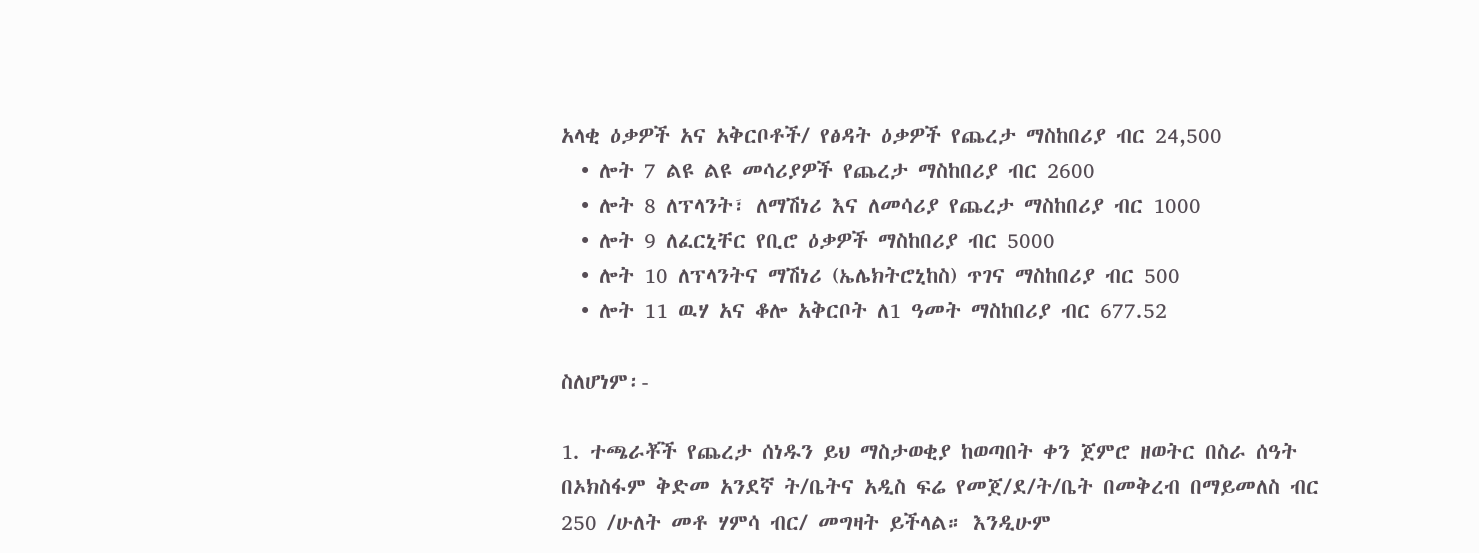አላቂ ዕቃዎች አና አቅርቦቶች/ የፅዳት ዕቃዎች የጨረታ ማስከበሪያ ብር 24,500
  • ሎት 7 ልዩ ልዩ መሳሪያዎች የጨረታ ማስከበሪያ ብር 2600
  • ሎት 8 ለፕላንት፣ ለማሽነሪ እና ለመሳሪያ የጨረታ ማስከበሪያ ብር 1000
  • ሎት 9 ለፈርኒቸር የቢሮ ዕቃዎች ማስከበሪያ ብር 5000
  • ሎት 10 ለፕላንትና ማሽነሪ (ኤሌክትሮኒከስ) ጥገና ማስከበሪያ ብር 500
  • ሎት 11 ዉሃ አና ቆሎ አቅርቦት ለ1 ዓመት ማስከበሪያ ብር 677.52

ስለሆነም፡-

1. ተጫራቾች የጨረታ ሰነዱን ይህ ማስታወቂያ ከወጣበት ቀን ጀምሮ ዘወትር በስራ ሰዓት በኦክስፋም ቅድመ አንደኛ ት/ቤትና አዲስ ፍሬ የመጀ/ደ/ት/ቤት በመቅረብ በማይመለስ ብር 250 /ሁለት መቶ ሃምሳ ብር/ መግዛት ይችላል። እንዲሁም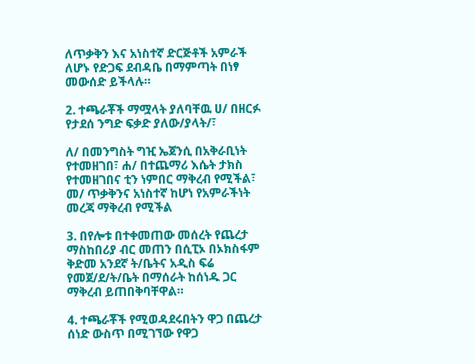ለጥቃቅን እና አነስተኛ ድርጅቶች አምራች ለሆኑ የድጋፍ ደብዳቤ በማምጣት በነፃ መውሰድ ይችላሉ።

2. ተጫራቾች ማሟላት ያለባቸዉ ሀ/ በዘርፉ የታደሰ ንግድ ፍቃድ ያለው/ያላት/፣

ለ/ በመንግስት ግዢ ኤጀንሲ በአቅራቢነት የተመዘገበ፣ ሐ/ በተጨማሪ እሴት ታክስ የተመዘገበና ቲን ነምበር ማቅረብ የሚችል፣ መ/ ጥቃቅንና አነስተኛ ከሆነ የአምራችነት መረጃ ማቅረብ የሚችል

3. በየሎቱ በተቀመጠው መሰረት የጨረታ ማስከበሪያ ብር መጠን በሲፒኦ በኦክስፋም ቅድመ አንደኛ ት/ቤትና አዲስ ፍሬ የመጀ/ደ/ት/ቤት በማሰራት ከሰነዱ ጋር ማቅረብ ይጠበቅባቸዋል።

4. ተጫራቾች የሚወዳደሩበትን ዋጋ በጨረታ ሰነድ ውስጥ በሚገኘው የዋጋ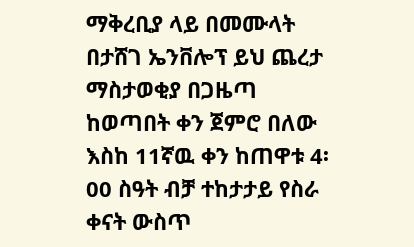ማቅረቢያ ላይ በመሙላት በታሸገ ኤንቨሎፕ ይህ ጨረታ ማስታወቂያ በጋዜጣ ከወጣበት ቀን ጀምሮ በለው እስከ 11ኛዉ ቀን ከጠዋቱ 4፡00 ስዓት ብቻ ተከታታይ የስራ ቀናት ውስጥ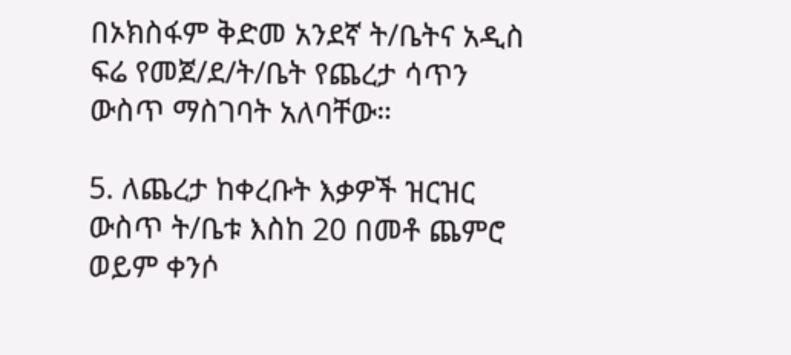በኦክስፋም ቅድመ አንደኛ ት/ቤትና አዲስ ፍሬ የመጀ/ደ/ት/ቤት የጨረታ ሳጥን ውስጥ ማስገባት አለባቸው።

5. ለጨረታ ከቀረቡት እቃዎች ዝርዝር ውስጥ ት/ቤቱ እስከ 20 በመቶ ጨምሮ ወይም ቀንሶ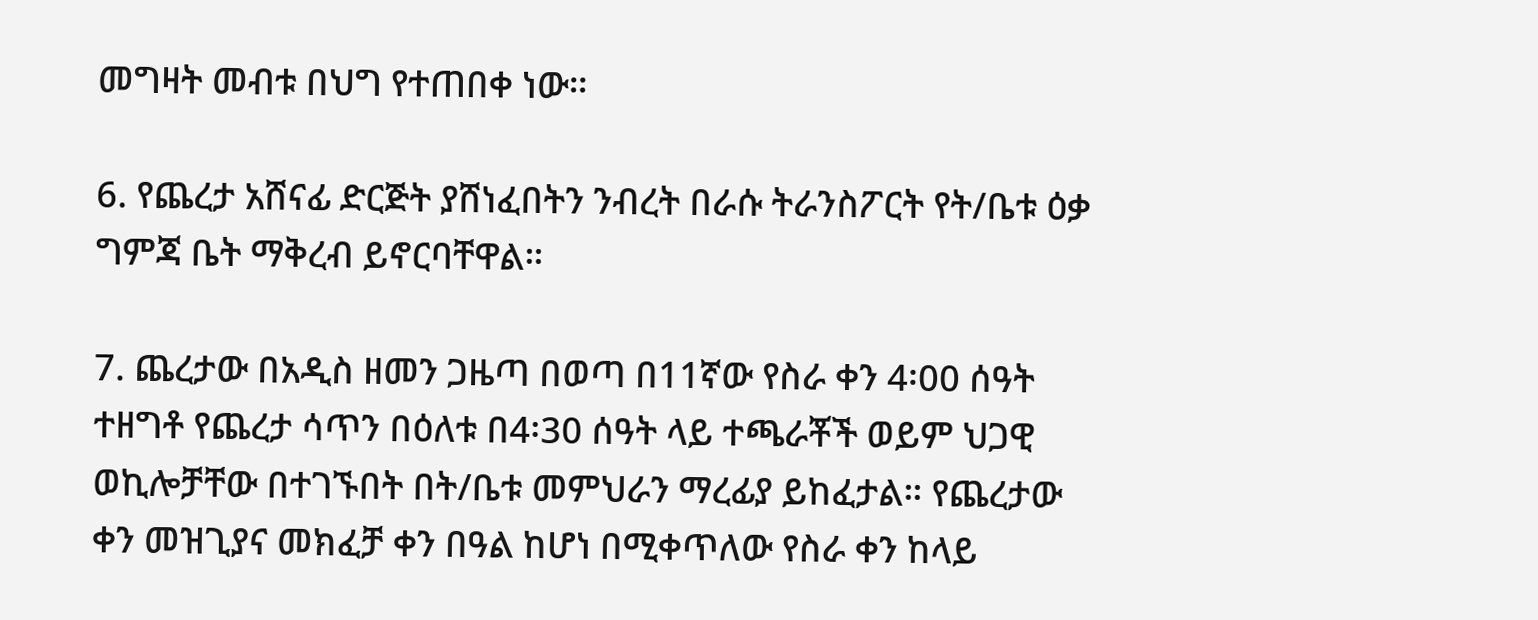መግዛት መብቱ በህግ የተጠበቀ ነው።

6. የጨረታ አሸናፊ ድርጅት ያሸነፈበትን ንብረት በራሱ ትራንስፖርት የት/ቤቱ ዕቃ ግምጃ ቤት ማቅረብ ይኖርባቸዋል።

7. ጨረታው በአዲስ ዘመን ጋዜጣ በወጣ በ11ኛው የስራ ቀን 4፡00 ሰዓት ተዘግቶ የጨረታ ሳጥን በዕለቱ በ4፡30 ሰዓት ላይ ተጫራቾች ወይም ህጋዊ ወኪሎቻቸው በተገኙበት በት/ቤቱ መምህራን ማረፊያ ይከፈታል። የጨረታው ቀን መዝጊያና መክፈቻ ቀን በዓል ከሆነ በሚቀጥለው የስራ ቀን ከላይ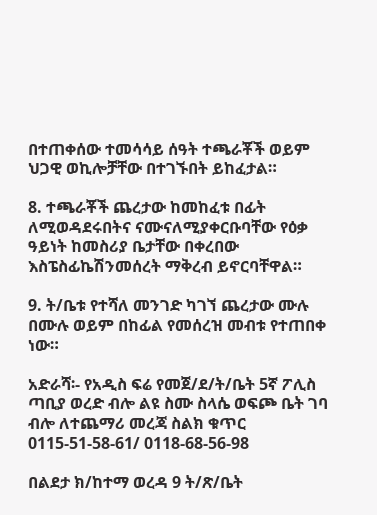በተጠቀሰው ተመሳሳይ ሰዓት ተጫራቾች ወይም ህጋዊ ወኪሎቻቸው በተገኙበት ይከፈታል።

8. ተጫራቾች ጨረታው ከመከፈቱ በፊት ለሚወዳደሩበትና ናሙናለሚያቀርቡባቸው የዕቃ ዓይነት ከመስሪያ ቤታቸው በቀረበው እስፔስፊኬሽንመሰረት ማቅረብ ይኖርባቸዋል።

9. ት/ቤቱ የተሻለ መንገድ ካገኘ ጨረታው ሙሉ በሙሉ ወይም በከፊል የመሰረዝ መብቱ የተጠበቀ ነው።

አድራሻ፡- የአዲስ ፍሬ የመጀ/ደ/ት/ቤት 5ኛ ፖሊስ ጣቢያ ወረድ ብሎ ልዩ ስሙ ስላሴ ወፍጮ ቤት ገባ ብሎ ለተጨማሪ መረጃ ስልክ ቁጥር 0115-51-58-61/ 0118-68-56-98

በልደታ ክ/ከተማ ወረዳ 9 ት/ጽ/ቤት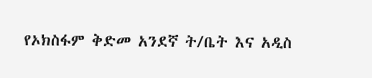የኦክስፋም ቅድመ አንደኛ ት/ቤት እና አዲስ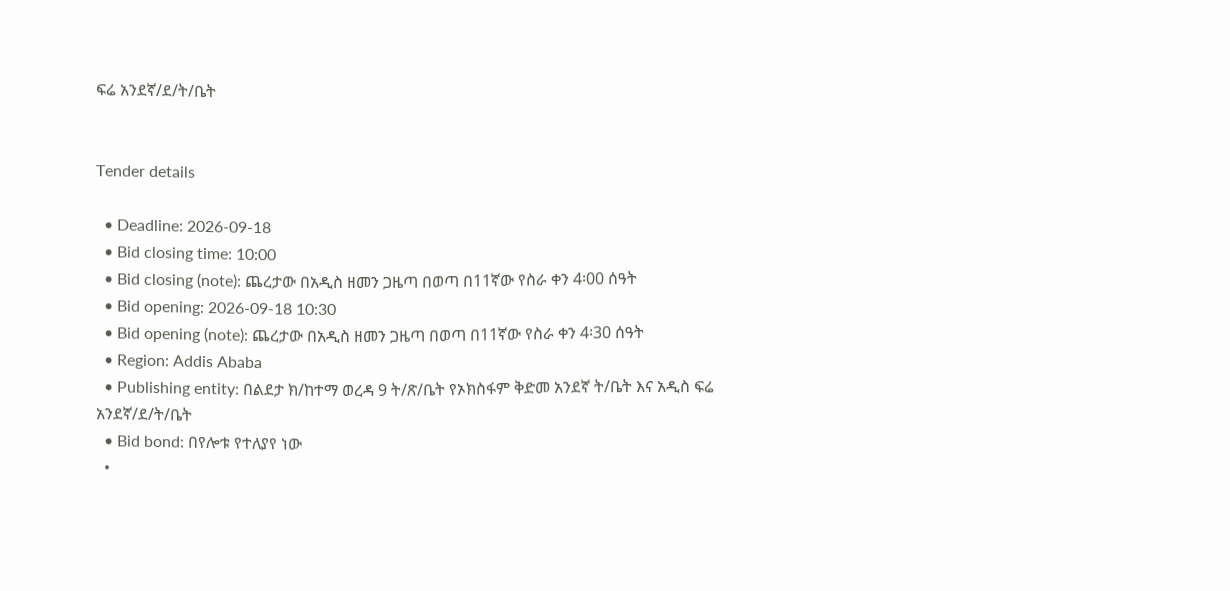ፍሬ አንደኛ/ደ/ት/ቤት


Tender details

  • Deadline: 2026-09-18
  • Bid closing time: 10:00
  • Bid closing (note): ጨረታው በአዲስ ዘመን ጋዜጣ በወጣ በ11ኛው የስራ ቀን 4፡00 ሰዓት
  • Bid opening: 2026-09-18 10:30
  • Bid opening (note): ጨረታው በአዲስ ዘመን ጋዜጣ በወጣ በ11ኛው የስራ ቀን 4፡30 ሰዓት
  • Region: Addis Ababa
  • Publishing entity: በልደታ ክ/ከተማ ወረዳ 9 ት/ጽ/ቤት የኦክስፋም ቅድመ አንደኛ ት/ቤት እና አዲስ ፍሬ አንደኛ/ደ/ት/ቤት
  • Bid bond: በየሎቱ የተለያየ ነው
  •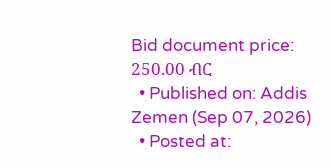Bid document price: 250.00 ብር
  • Published on: Addis Zemen (Sep 07, 2026)
  • Posted at: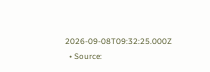2026-09-08T09:32:25.000Z
  • Source: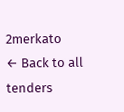2merkato
← Back to all tenders